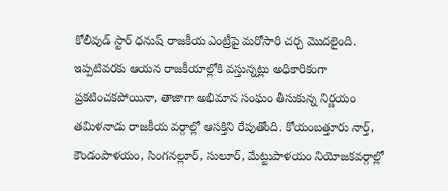కోలీవుడ్ స్టార్ ధనుష్ రాజకీయ ఎంట్రీపై మరోసారి చర్చ మొదలైంది. ఇప్పటివరకు ఆయన రాజకీయాల్లోకి వస్తున్నట్లు అధికారికంగా ప్రకటించకపోయినా, తాజాగా అభిమాన సంఘం తీసుకున్న నిర్ణయం తమిళనాడు రాజకీయ వర్గాల్లో ఆసక్తిని రేపుతోంది. కోయంబత్తూరు నార్త్, కౌండంపాళయం, సింగనల్లూర్, సులూర్, మేట్టుపాళయం నియోజకవర్గాల్లో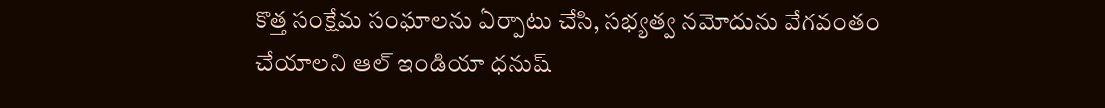కొత్త సంక్షేమ సంఘాలను ఏర్పాటు చేసి, సభ్యత్వ నమోదును వేగవంతం చేయాలని ఆల్ ఇండియా ధనుష్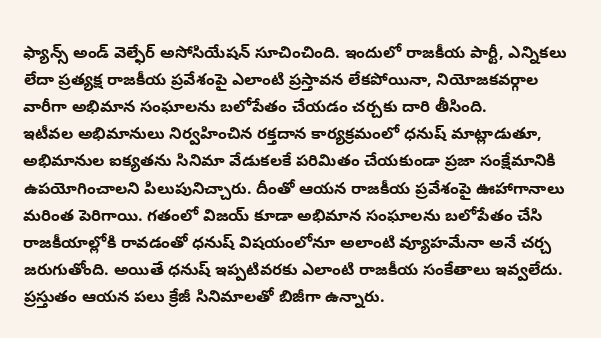ఫ్యాన్స్ అండ్ వెల్ఫేర్ అసోసియేషన్ సూచించింది. ఇందులో రాజకీయ పార్టీ, ఎన్నికలు లేదా ప్రత్యక్ష రాజకీయ ప్రవేశంపై ఎలాంటి ప్రస్తావన లేకపోయినా, నియోజకవర్గాల వారీగా అభిమాన సంఘాలను బలోపేతం చేయడం చర్చకు దారి తీసింది.
ఇటీవల అభిమానులు నిర్వహించిన రక్తదాన కార్యక్రమంలో ధనుష్ మాట్లాడుతూ, అభిమానుల ఐక్యతను సినిమా వేడుకలకే పరిమితం చేయకుండా ప్రజా సంక్షేమానికి ఉపయోగించాలని పిలుపునిచ్చారు. దీంతో ఆయన రాజకీయ ప్రవేశంపై ఊహాగానాలు మరింత పెరిగాయి. గతంలో విజయ్ కూడా అభిమాన సంఘాలను బలోపేతం చేసి రాజకీయాల్లోకి రావడంతో ధనుష్ విషయంలోనూ అలాంటి వ్యూహమేనా అనే చర్చ జరుగుతోంది. అయితే ధనుష్ ఇప్పటివరకు ఎలాంటి రాజకీయ సంకేతాలు ఇవ్వలేదు. ప్రస్తుతం ఆయన పలు క్రేజీ సినిమాలతో బిజీగా ఉన్నారు.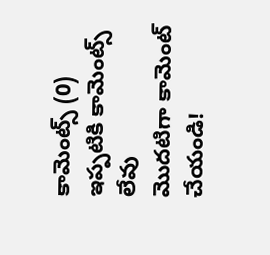కామెంట్స్ (0)
ఇప్పటికి కామెంట్స్ లేవు
మొదటిగా కామెంట్ చేయండి!